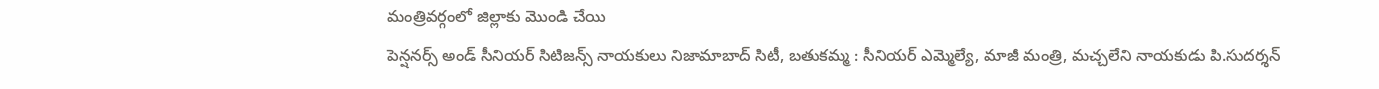మంత్రివర్గంలో జిల్లాకు మొండి చేయి
పెన్షనర్స్ అండ్ సీనియర్ సిటిజన్స్ నాయకులు నిజామాబాద్ సిటీ, బతుకమ్మ : సీనియర్ ఎమ్మెల్యే, మాజీ మంత్రి, మచ్చలేని నాయకుడు పి.సుదర్శన్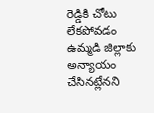రెడ్డికి చోటు లేకపోవడం ఉమ్మడి జిల్లాకు అన్యాయం చేసినట్లేనని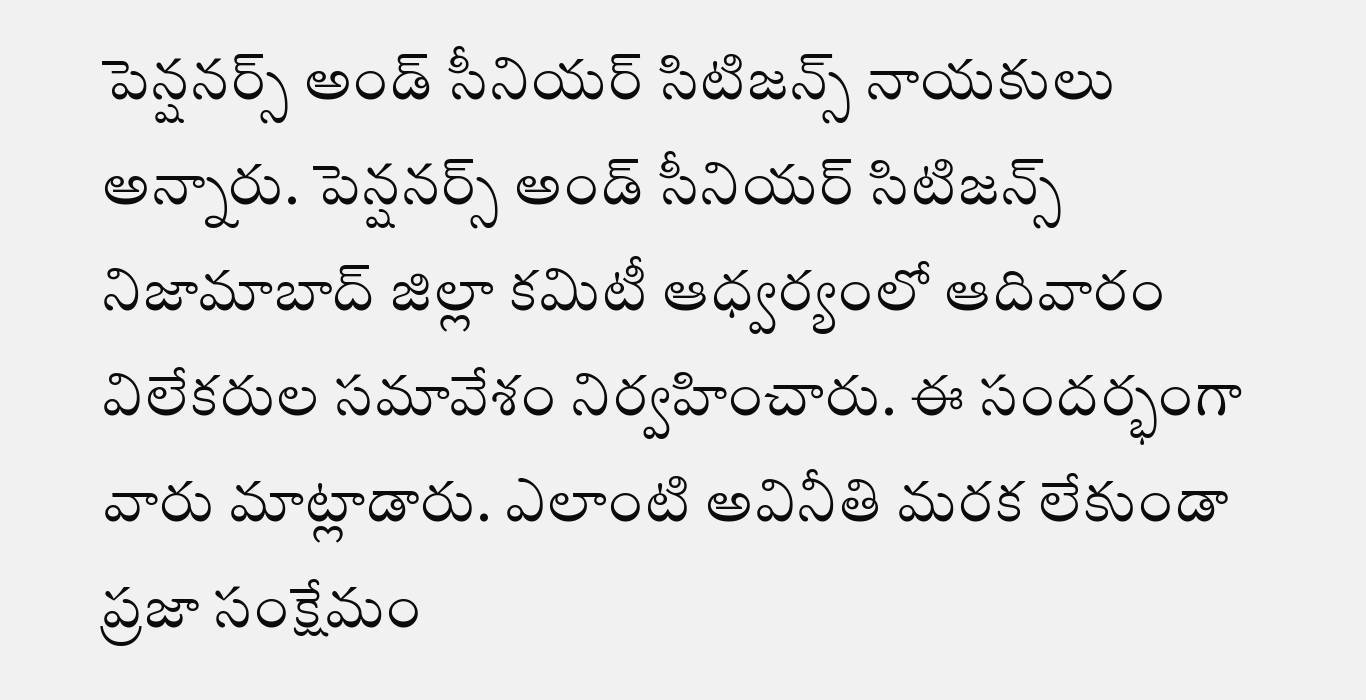పెన్షనర్స్ అండ్ సీనియర్ సిటిజన్స్ నాయకులు అన్నారు. పెన్షనర్స్ అండ్ సీనియర్ సిటిజన్స్ నిజామాబాద్ జిల్లా కమిటీ ఆధ్వర్యంలో ఆదివారం విలేకరుల సమావేశం నిర్వహించారు. ఈ సందర్భంగా వారు మాట్లాడారు. ఎలాంటి అవినీతి మరక లేకుండా ప్రజా సంక్షేమం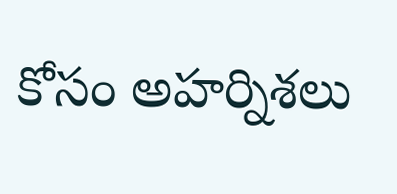కోసం అహర్నిశలు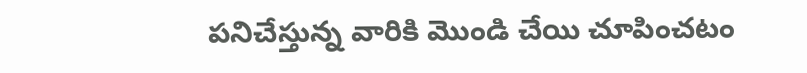పనిచేస్తున్న వారికి మొండి చేయి చూపించటం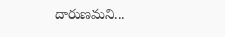దారుణమని...